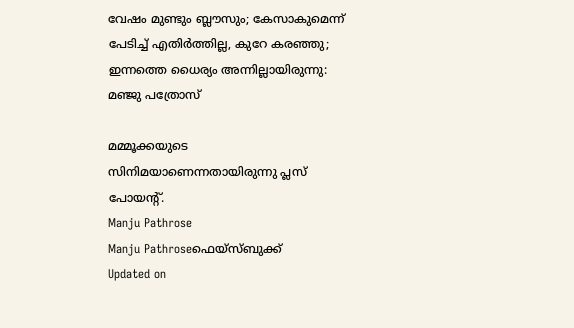വേഷം മുണ്ടും ബ്ലൗസും; കേസാകുമെന്ന് പേടിച്ച് എതിര്‍ത്തില്ല, കുറേ കരഞ്ഞു; ഇന്നത്തെ ധൈര്യം അന്നില്ലായിരുന്നു: മഞ്ജു പത്രോസ്

മമ്മൂക്കയുടെ സിനിമയാണെന്നതായിരുന്നു പ്ലസ് പോയന്റ്.
Manju Pathrose
Manju Pathroseഫെയ്സ്ബുക്ക്
Updated on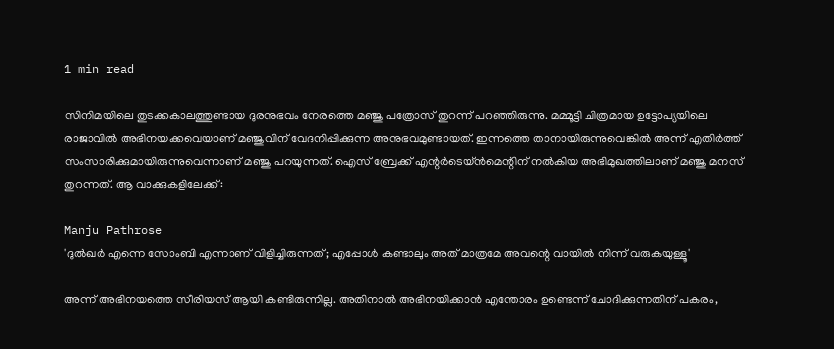1 min read

സിനിമയിലെ തുടക്കകാലത്തുണ്ടായ ദുരനുഭവം നേരത്തെ മഞ്ജു പത്രോസ് തുറന്ന് പറഞ്ഞിരുന്നു. മമ്മൂട്ടി ചിത്രമായ ഉട്ടോപ്യയിലെ രാജാവില്‍ അഭിനയക്കവെയാണ് മഞ്ജുവിന് വേദനിപ്പിക്കുന്ന അനുഭവമുണ്ടായത്. ഇന്നത്തെ താനായിരുന്നുവെങ്കില്‍ അന്ന് എതിര്‍ത്ത് സംസാരിക്കുമായിരുന്നുവെന്നാണ് മഞ്ജു പറയുന്നത്. ഐസ് ബ്രേക്ക് എന്റര്‍ടെയ്ന്‍മെന്റിന് നല്‍കിയ അഭിമുഖത്തിലാണ് മഞ്ജു മനസ് തുറന്നത്. ആ വാക്കുകളിലേക്ക്:

Manju Pathrose
'ദുൽഖർ എന്നെ സോംബി എന്നാണ് വിളിച്ചിരുന്നത്; എപ്പോൾ കണ്ടാലും അത് മാത്രമേ അവന്റെ വായിൽ നിന്ന് വരുകയുള്ളൂ'

അന്ന് അഭിനയത്തെ സീരിയസ് ആയി കണ്ടിരുന്നില്ല. അതിനാല്‍ അഭിനയിക്കാന്‍ എന്തോരം ഉണ്ടെന്ന് ചോദിക്കുന്നതിന് പകരം,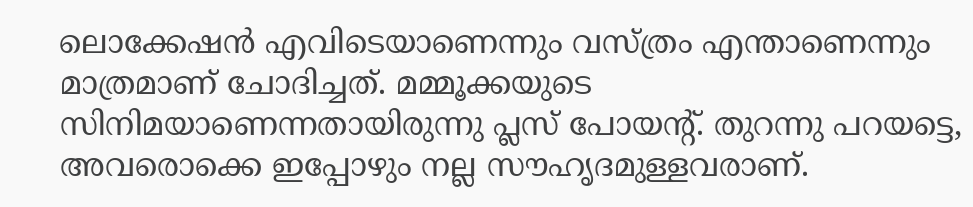ലൊക്കേഷന്‍ എവിടെയാണെന്നും വസ്ത്രം എന്താണെന്നും മാത്രമാണ് ചോദിച്ചത്. മമ്മൂക്കയുടെ സിനിമയാണെന്നതായിരുന്നു പ്ലസ് പോയന്റ്. തുറന്നു പറയട്ടെ, അവരൊക്കെ ഇപ്പോഴും നല്ല സൗഹൃദമുള്ളവരാണ്.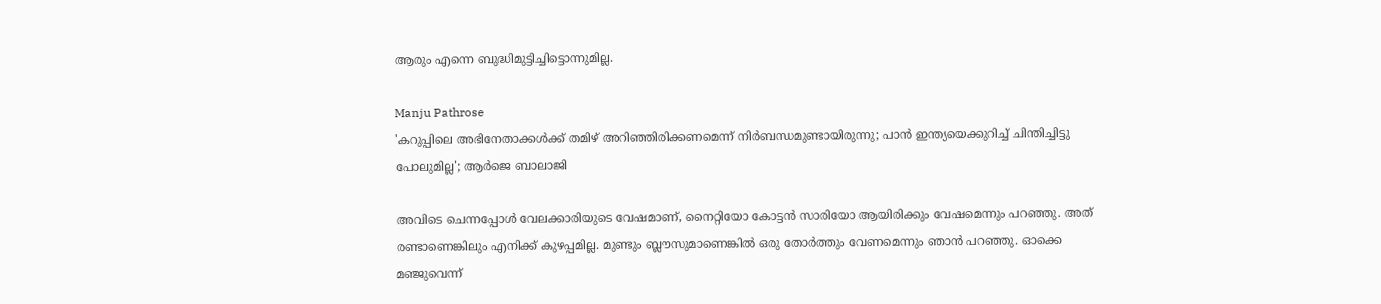ആരും എന്നെ ബുദ്ധിമുട്ടിച്ചിട്ടൊന്നുമില്ല.

Manju Pathrose
'കറുപ്പിലെ അഭിനേതാക്കൾക്ക് തമിഴ് അറിഞ്ഞിരിക്കണമെന്ന് നിർബന്ധമുണ്ടായിരുന്നു; പാൻ ഇന്ത്യയെക്കുറിച്ച് ചിന്തിച്ചിട്ടു പോലുമില്ല'; ആർജെ ബാലാജി

അവിടെ ചെന്നപ്പോള്‍ വേലക്കാരിയുടെ വേഷമാണ്, നൈറ്റിയോ കോട്ടന്‍ സാരിയോ ആയിരിക്കും വേഷമെന്നും പറഞ്ഞു. അത് രണ്ടാണെങ്കിലും എനിക്ക് കുഴപ്പമില്ല. മുണ്ടും ബ്ലൗസുമാണെങ്കില്‍ ഒരു തോര്‍ത്തും വേണമെന്നും ഞാന്‍ പറഞ്ഞു. ഓക്കെ മഞ്ജുവെന്ന്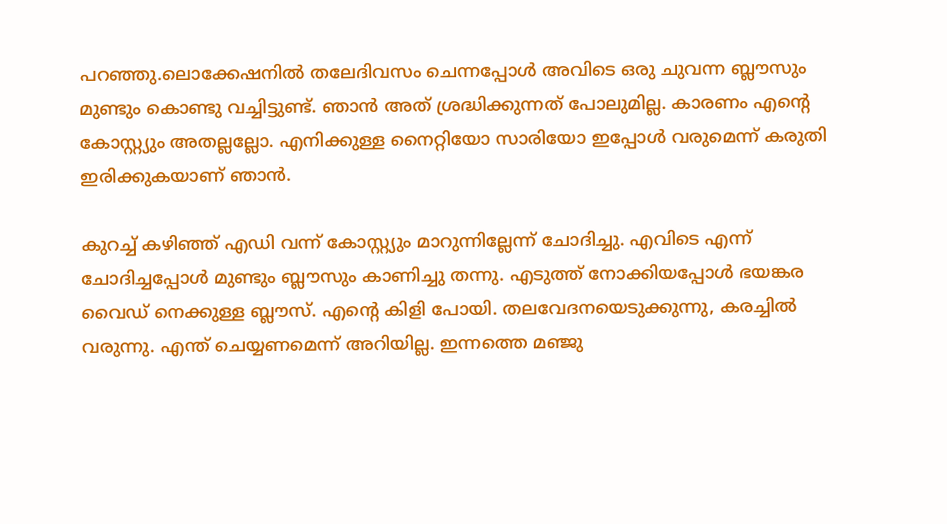പറഞ്ഞു.ലൊക്കേഷനില്‍ തലേദിവസം ചെന്നപ്പോള്‍ അവിടെ ഒരു ചുവന്ന ബ്ലൗസും മുണ്ടും കൊണ്ടു വച്ചിട്ടുണ്ട്. ഞാന്‍ അത് ശ്രദ്ധിക്കുന്നത് പോലുമില്ല. കാരണം എന്റെ കോസ്റ്റ്യും അതല്ലല്ലോ. എനിക്കുള്ള നൈറ്റിയോ സാരിയോ ഇപ്പോള്‍ വരുമെന്ന് കരുതി ഇരിക്കുകയാണ് ഞാന്‍.

കുറച്ച് കഴിഞ്ഞ് എഡി വന്ന് കോസ്റ്റ്യും മാറുന്നില്ലേന്ന് ചോദിച്ചു. എവിടെ എന്ന് ചോദിച്ചപ്പോള്‍ മുണ്ടും ബ്ലൗസും കാണിച്ചു തന്നു. എടുത്ത് നോക്കിയപ്പോള്‍ ഭയങ്കര വൈഡ് നെക്കുള്ള ബ്ലൗസ്. എന്റെ കിളി പോയി. തലവേദനയെടുക്കുന്നു, കരച്ചില്‍ വരുന്നു. എന്ത് ചെയ്യണമെന്ന് അറിയില്ല. ഇന്നത്തെ മഞ്ജു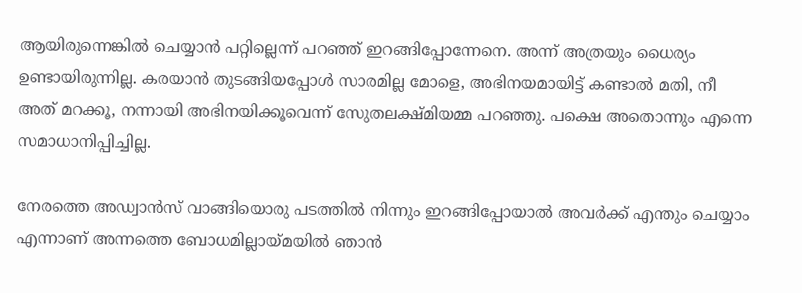ആയിരുന്നെങ്കില്‍ ചെയ്യാന്‍ പറ്റില്ലെന്ന് പറഞ്ഞ് ഇറങ്ങിപ്പോന്നേനെ. അന്ന് അത്രയും ധൈര്യം ഉണ്ടായിരുന്നില്ല. കരയാന്‍ തുടങ്ങിയപ്പോള്‍ സാരമില്ല മോളെ, അഭിനയമായിട്ട് കണ്ടാല്‍ മതി, നീ അത് മറക്കൂ, നന്നായി അഭിനയിക്കൂവെന്ന് സേുതലക്ഷ്മിയമ്മ പറഞ്ഞു. പക്ഷെ അതൊന്നും എന്നെ സമാധാനിപ്പിച്ചില്ല.

നേരത്തെ അഡ്വാന്‍സ് വാങ്ങിയൊരു പടത്തില്‍ നിന്നും ഇറങ്ങിപ്പോയാല്‍ അവര്‍ക്ക് എന്തും ചെയ്യാം എന്നാണ് അന്നത്തെ ബോധമില്ലായ്മയില്‍ ഞാന്‍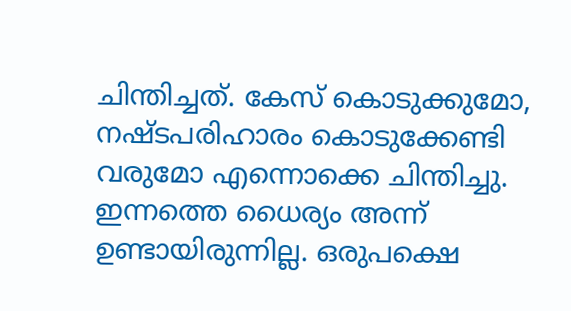ചിന്തിച്ചത്. കേസ് കൊടുക്കുമോ, നഷ്ടപരിഹാരം കൊടുക്കേണ്ടി വരുമോ എന്നൊക്കെ ചിന്തിച്ചു. ഇന്നത്തെ ധൈര്യം അന്ന് ഉണ്ടായിരുന്നില്ല. ഒരുപക്ഷെ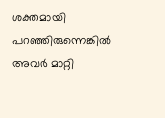ശക്തമായി പറഞ്ഞിരുന്നെങ്കില്‍ അവര്‍ മാറ്റി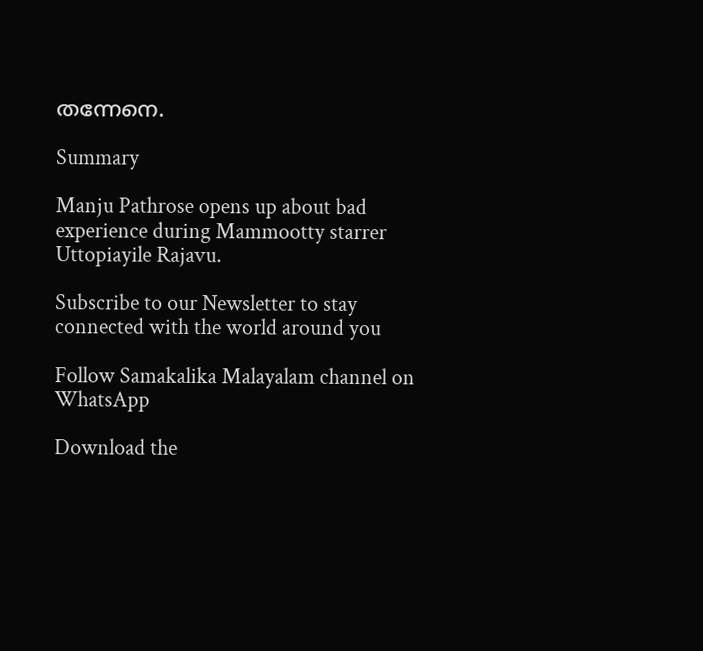തന്നേനെ.

Summary

Manju Pathrose opens up about bad experience during Mammootty starrer Uttopiayile Rajavu.

Subscribe to our Newsletter to stay connected with the world around you

Follow Samakalika Malayalam channel on WhatsApp

Download the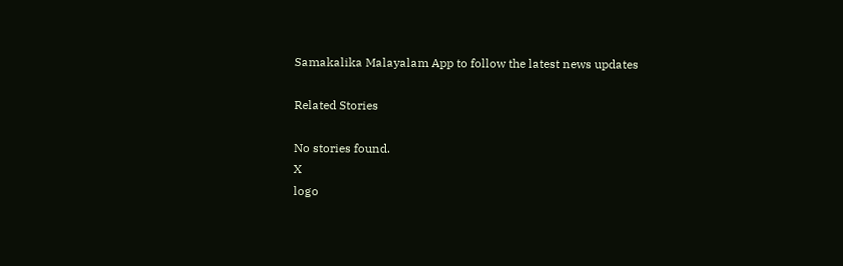Samakalika Malayalam App to follow the latest news updates

Related Stories

No stories found.
X
logo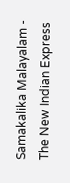Samakalika Malayalam - The New Indian Express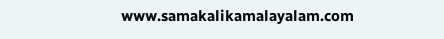www.samakalikamalayalam.com